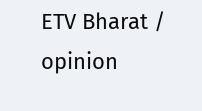ETV Bharat / opinion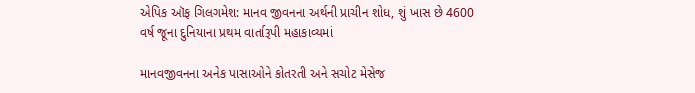એપિક ઑફ ગિલગમેશ: માનવ જીવનના અર્થની પ્રાચીન શોધ, શું ખાસ છે 4600 વર્ષ જૂના દુનિયાના પ્રથમ વાર્તારૂપી મહાકાવ્યમાં

માનવજીવનના અનેક પાસાઓને કોતરતી અને સચોટ મેસેજ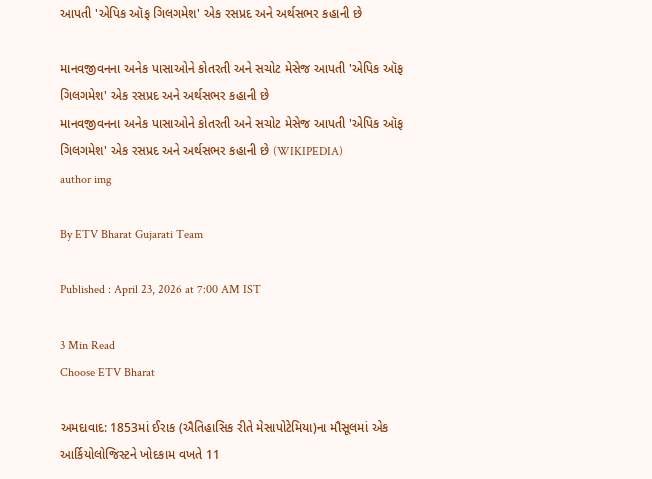આપતી 'એપિક ઑફ ગિલગમેશ' એક રસપ્રદ અને અર્થસભર કહાની છે

માનવજીવનના અનેક પાસાઓને કોતરતી અને સચોટ મેસેજ આપતી 'એપિક ઑફ ગિલગમેશ' એક રસપ્રદ અને અર્થસભર કહાની છે
માનવજીવનના અનેક પાસાઓને કોતરતી અને સચોટ મેસેજ આપતી 'એપિક ઑફ ગિલગમેશ' એક રસપ્રદ અને અર્થસભર કહાની છે (WIKIPEDIA)
author img

By ETV Bharat Gujarati Team

Published : April 23, 2026 at 7:00 AM IST

3 Min Read
Choose ETV Bharat

અમદાવાદ: 1853માં ઈરાક (ઐતિહાસિક રીતે મેસાપોટેમિયા)ના મૌસૂલમાં એક આર્કિયોલોજિસ્ટને ખોદકામ વખતે 11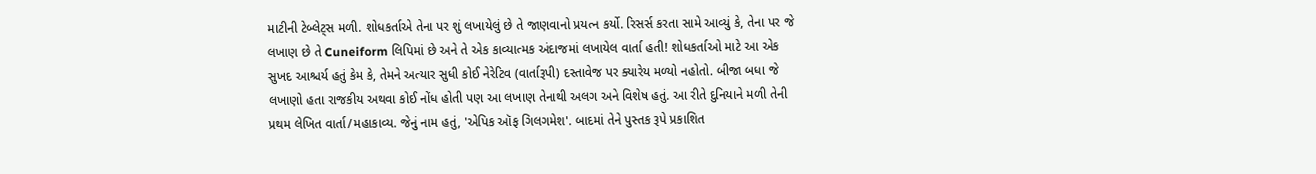માટીની ટેબ્લેટ્સ મળી. શોધકર્તાએ તેના પર શું લખાયેલું છે તે જાણવાનો પ્રયત્ન કર્યો. રિસર્સ કરતા સામે આવ્યું કે, તેના પર જે લખાણ છે તે Cuneiform લિપિમાં છે અને તે એક કાવ્યાત્મક અંદાજમાં લખાયેલ વાર્તા હતી! શોધકર્તાઓ માટે આ એક સુખદ આશ્ચર્ય હતું કેમ કે, તેમને અત્યાર સુધી કોઈ નેરેટિવ (વાર્તારૂપી) દસ્તાવેજ પર ક્યારેય મળ્યો નહોતો. બીજા બધા જે લખાણો હતા રાજકીય અથવા કોઈ નોંધ હોતી પણ આ લખાણ તેનાથી અલગ અને વિશેષ હતું. આ રીતે દુનિયાને મળી તેની પ્રથમ લેખિત વાર્તા/મહાકાવ્ય. જેનું નામ હતું, 'એપિક ઑફ ગિલગમેશ'. બાદમાં તેને પુસ્તક રૂપે પ્રકાશિત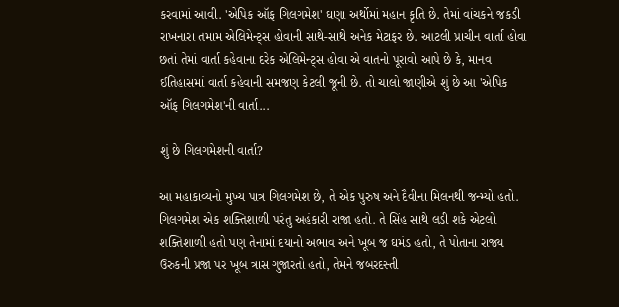કરવામાં આવી. 'એપિક ઑફ ગિલગમેશ' ઘણા અર્થોમાં મહાન કૃતિ છે. તેમાં વાંચકને જકડી રાખનારા તમામ એલિમેન્ટ્સ હોવાની સાથે-સાથે અનેક મેટાફર છે. આટલી પ્રાચીન વાર્તા હોવા છતાં તેમાં વાર્તા કહેવાના દરેક એલિમેન્ટ્સ હોવા એ વાતનો પૂરાવો આપે છે કે, માનવ ઈતિહાસમાં વાર્તા કહેવાની સમજણ કેટલી જૂની છે. તો ચાલો જાણીએ શું છે આ 'એપિક ઑફ ગિલગમેશ'ની વાર્તા...

શું છે ગિલગમેશની વાર્તા?

આ મહાકાવ્યનો મુખ્ય પાત્ર ગિલગમેશ છે, તે એક પુરુષ અને દૈવીના મિલનથી જન્મ્યો હતો. ગિલગમેશ એક શક્તિશાળી પરંતુ અહંકારી રાજા હતો. તે સિંહ સાથે લડી શકે એટલો શક્તિશાળી હતો પણ તેનામાં દયાનો અભાવ અને ખૂબ જ ઘમંડ હતો, તે પોતાના રાજ્ય ઉરુકની પ્રજા પર ખૂબ ત્રાસ ગુજારતો હતો, તેમને જબરદસ્તી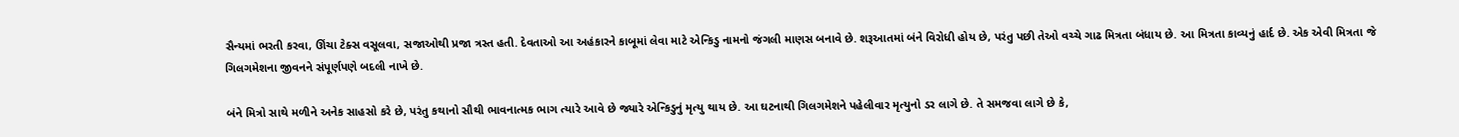સૈન્યમાં ભરતી કરવા, ઊંચા ટેક્સ વસૂલવા, સજાઓથી પ્રજા ત્રસ્ત હતી. દેવતાઓ આ અહંકારને કાબૂમાં લેવા માટે એન્કિડુ નામનો જંગલી માણસ બનાવે છે. શરૂઆતમાં બંને વિરોધી હોય છે, પરંતુ પછી તેઓ વચ્ચે ગાઢ મિત્રતા બંધાય છે. આ મિત્રતા કાવ્યનું હાર્દ છે. એક એવી મિત્રતા જે ગિલગમેશના જીવનને સંપૂર્ણપણે બદલી નાખે છે.

બંને મિત્રો સાથે મળીને અનેક સાહસો કરે છે, પરંતુ કથાનો સૌથી ભાવનાત્મક ભાગ ત્યારે આવે છે જ્યારે એન્કિડુનું મૃત્યુ થાય છે. આ ઘટનાથી ગિલગમેશને પહેલીવાર મૃત્યુનો ડર લાગે છે. તે સમજવા લાગે છે કે,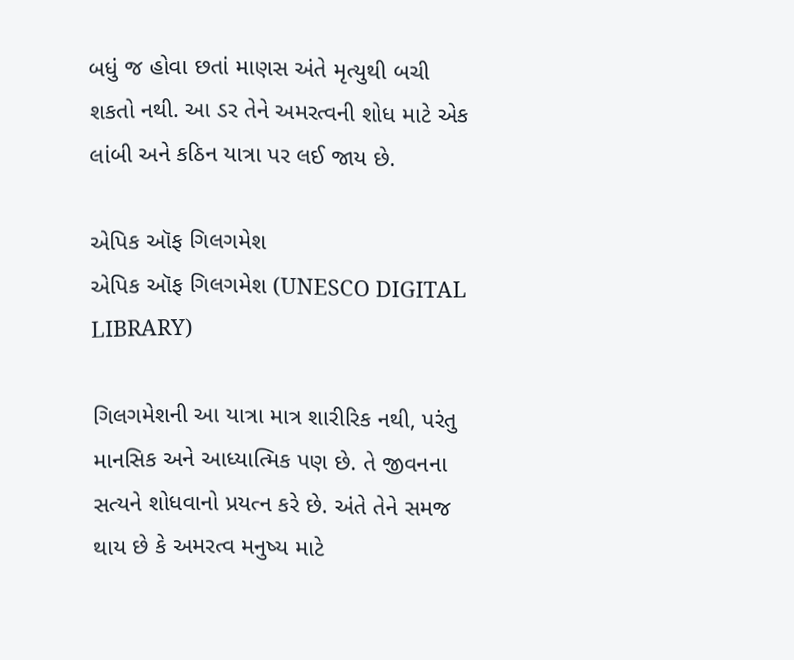બધું જ હોવા છતાં માણસ અંતે મૃત્યુથી બચી શકતો નથી. આ ડર તેને અમરત્વની શોધ માટે એક લાંબી અને કઠિન યાત્રા પર લઈ જાય છે.

એપિક ઑફ ગિલગમેશ
એપિક ઑફ ગિલગમેશ (UNESCO DIGITAL LIBRARY)

ગિલગમેશની આ યાત્રા માત્ર શારીરિક નથી, પરંતુ માનસિક અને આધ્યાત્મિક પણ છે. તે જીવનના સત્યને શોધવાનો પ્રયત્ન કરે છે. અંતે તેને સમજ થાય છે કે અમરત્વ મનુષ્ય માટે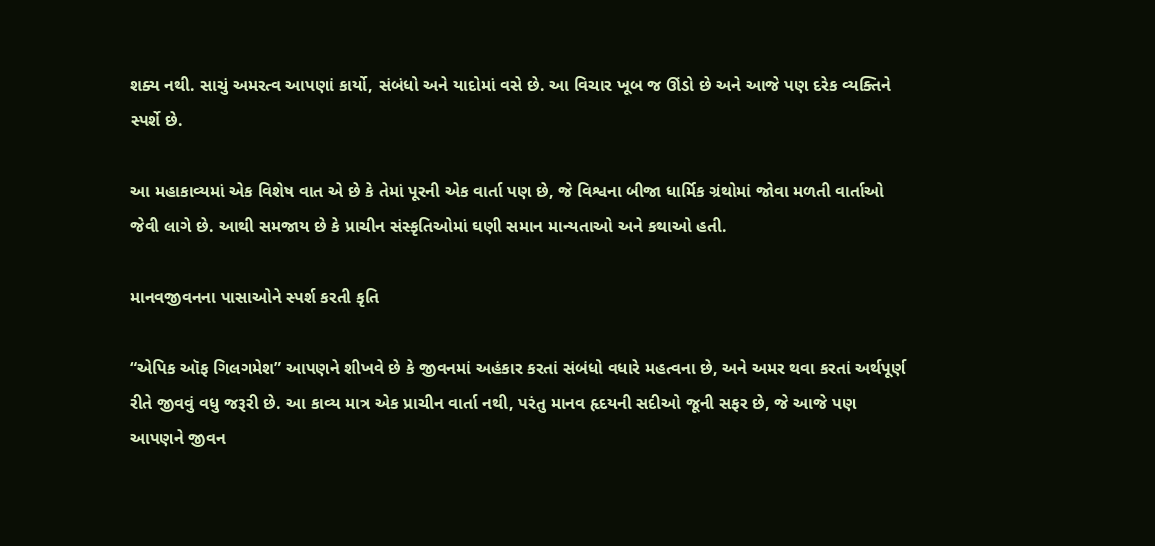શક્ય નથી. સાચું અમરત્વ આપણાં કાર્યો, સંબંધો અને યાદોમાં વસે છે. આ વિચાર ખૂબ જ ઊંડો છે અને આજે પણ દરેક વ્યક્તિને સ્પર્શે છે.

આ મહાકાવ્યમાં એક વિશેષ વાત એ છે કે તેમાં પૂરની એક વાર્તા પણ છે, જે વિશ્વના બીજા ધાર્મિક ગ્રંથોમાં જોવા મળતી વાર્તાઓ જેવી લાગે છે. આથી સમજાય છે કે પ્રાચીન સંસ્કૃતિઓમાં ઘણી સમાન માન્યતાઓ અને કથાઓ હતી.

માનવજીવનના પાસાઓને સ્પર્શ કરતી કૃતિ

“એપિક ઑફ ગિલગમેશ” આપણને શીખવે છે કે જીવનમાં અહંકાર કરતાં સંબંધો વધારે મહત્વના છે, અને અમર થવા કરતાં અર્થપૂર્ણ રીતે જીવવું વધુ જરૂરી છે. આ કાવ્ય માત્ર એક પ્રાચીન વાર્તા નથી, પરંતુ માનવ હૃદયની સદીઓ જૂની સફર છે, જે આજે પણ આપણને જીવન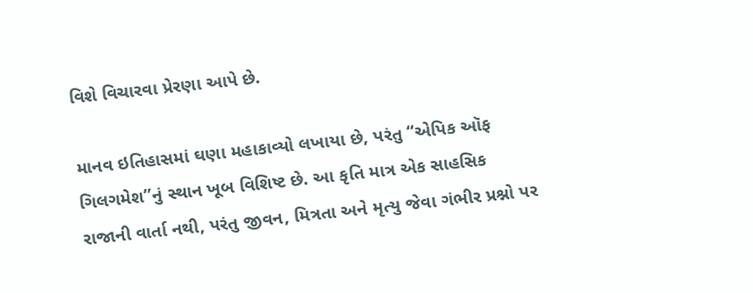વિશે વિચારવા પ્રેરણા આપે છે.

માનવ ઇતિહાસમાં ઘણા મહાકાવ્યો લખાયા છે, પરંતુ “એપિક ઑફ ગિલગમેશ”નું સ્થાન ખૂબ વિશિષ્ટ છે. આ કૃતિ માત્ર એક સાહસિક રાજાની વાર્તા નથી, પરંતુ જીવન, મિત્રતા અને મૃત્યુ જેવા ગંભીર પ્રશ્નો પર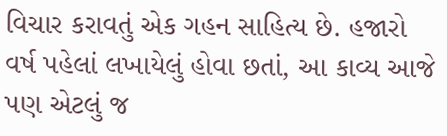વિચાર કરાવતું એક ગહન સાહિત્ય છે. હજારો વર્ષ પહેલાં લખાયેલું હોવા છતાં, આ કાવ્ય આજે પણ એટલું જ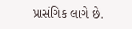પ્રાસંગિક લાગે છે.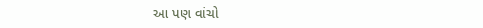આ પણ વાંચો